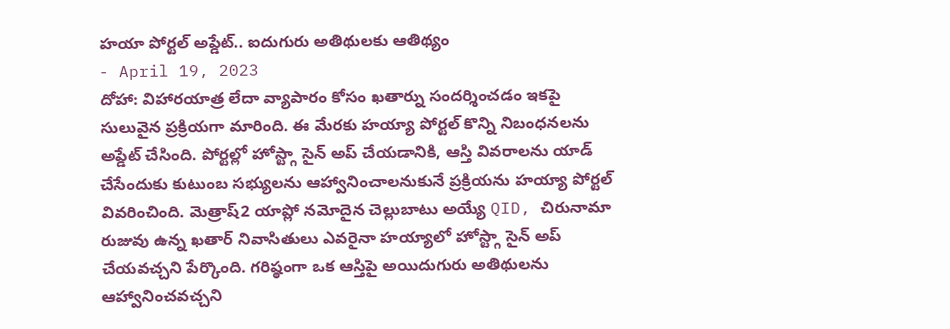హయా పోర్టల్ అప్డేట్.. ఐదుగురు అతిథులకు ఆతిథ్యం
- April 19, 2023
దోహా: విహారయాత్ర లేదా వ్యాపారం కోసం ఖతార్ను సందర్శించడం ఇకపై సులువైన ప్రక్రియగా మారింది. ఈ మేరకు హయ్యా పోర్టల్ కొన్ని నిబంధనలను అప్డేట్ చేసింది. పోర్టల్లో హోస్ట్గా సైన్ అప్ చేయడానికి, ఆస్తి వివరాలను యాడ్ చేసేందుకు కుటుంబ సభ్యులను ఆహ్వానించాలనుకునే ప్రక్రియను హయ్యా పోర్టల్ వివరించింది. మెత్రాష్2 యాప్లో నమోదైన చెల్లుబాటు అయ్యే QID, చిరునామా రుజువు ఉన్న ఖతార్ నివాసితులు ఎవరైనా హయ్యాలో హోస్ట్గా సైన్ అప్ చేయవచ్చని పేర్కొంది. గరిష్ఠంగా ఒక ఆస్తిపై అయిదుగురు అతిథులను ఆహ్వానించవచ్చని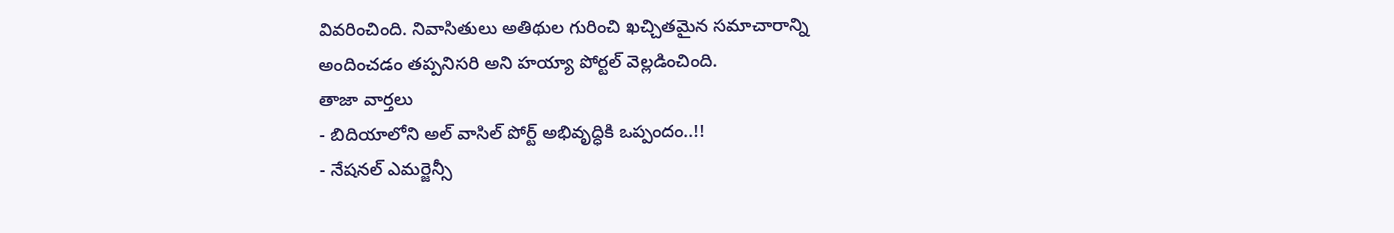వివరించింది. నివాసితులు అతిథుల గురించి ఖచ్చితమైన సమాచారాన్ని అందించడం తప్పనిసరి అని హయ్యా పోర్టల్ వెల్లడించింది.
తాజా వార్తలు
- బిదియాలోని అల్ వాసిల్ పోర్ట్ అభివృద్ధికి ఒప్పందం..!!
- నేషనల్ ఎమర్జెన్సీ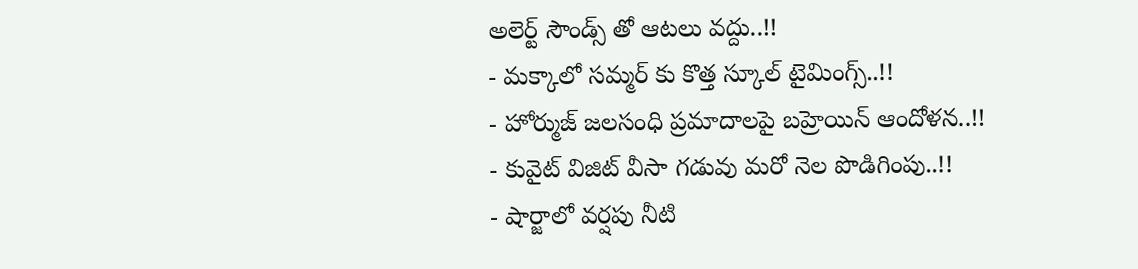అలెర్ట్ సౌండ్స్ తో ఆటలు వద్దు..!!
- మక్కాలో సమ్మర్ కు కొత్త స్కూల్ టైమింగ్స్..!!
- హోర్ముజ్ జలసంధి ప్రమాదాలపై బహ్రెయిన్ ఆందోళన..!!
- కువైట్ విజిట్ వీసా గడువు మరో నెల పొడిగింపు..!!
- షార్జాలో వర్షపు నీటి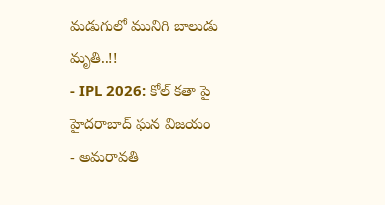మడుగులో మునిగి బాలుడు మృతి..!!
- IPL 2026: కోల్ కతా పై హైదరాబాద్ ఘన విజయం
- అమరావతి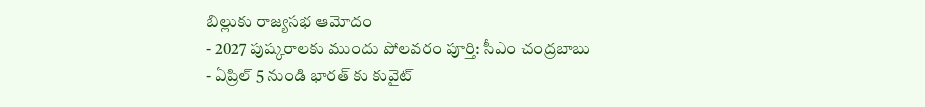బిల్లుకు రాజ్యసభ ఆమోదం
- 2027 పుష్కరాలకు ముందు పోలవరం పూర్తి: సీఎం చంద్రబాబు
- ఏప్రిల్ 5 నుండి భారత్ కు కువైట్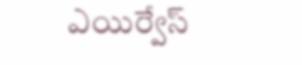ఎయిర్వేస్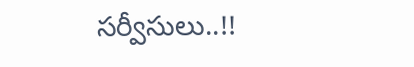సర్వీసులు..!!